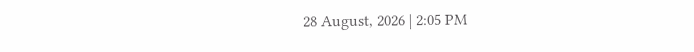28 August, 2026 | 2:05 PM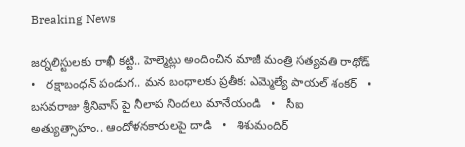Breaking News

జర్నలిస్టులకు రాఖీ కట్టి.. హెల్మెట్లు అందించిన మాజీ మంత్రి సత్యవతి రాథోడ్   •   రక్షాబంధన్‌ పండుగ.. మన బంధాలకు ప్రతీక: ఎమ్మెల్యే పాయల్‌ శంకర్   •   బసవరాజు శ్రీనివాస్ పై నీలాప నిందలు మానేయండి   •   సీఐ అత్యుత్సాహం.. ఆందోళనకారులపై దాడి   •   శిశుమందిర్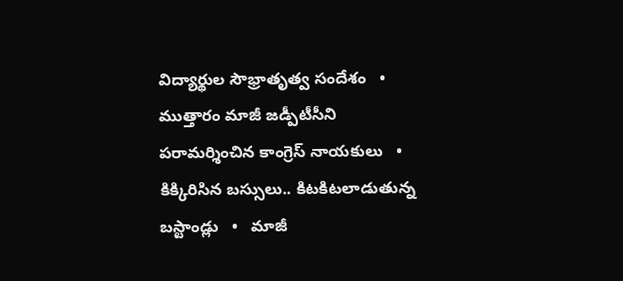విద్యార్థుల సౌభ్రాతృత్వ సందేశం   •   ముత్తారం మాజీ జడ్పీటీసీని పరామర్శించిన కాంగ్రెస్ నాయకులు   •   కిక్కిరిసిన బస్సులు.. కిటకిటలాడుతున్న బస్టాండ్లు   •   మాజీ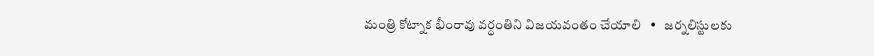మంత్రి కోట్నాక భీంరావు వర్ధంతిని విజయవంతం చేయాలి   •   జర్నలిస్టులకు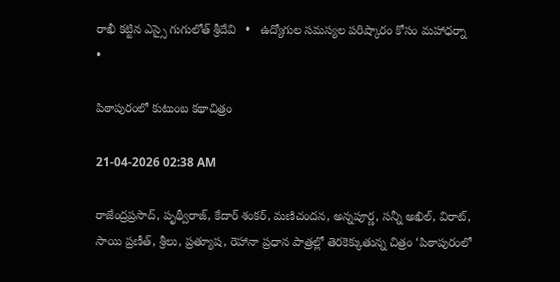రాఖీ కట్టిన ఎస్సై గుగులోత్ శ్రీదేవి   •   ఉద్యోగుల సమస్యల పరిష్కారం కోసం మహాధర్నా   •

పిఠాపురంలో కుటుంబ కథాచిత్రం

21-04-2026 02:38 AM

రాజేంద్రప్రసాద్, పృథ్వీరాజ్, కేదార్ శంకర్, మణిచందన, అన్నపూర్ణ, సన్నీ అఖిల్, విరాట్, సాయి ప్రణీత్, శ్రీలు, ప్రత్యూష, రెహానా ప్రధాన పాత్రల్లో తెరకెక్కుతున్న చిత్రం ‘పిఠాపురంలో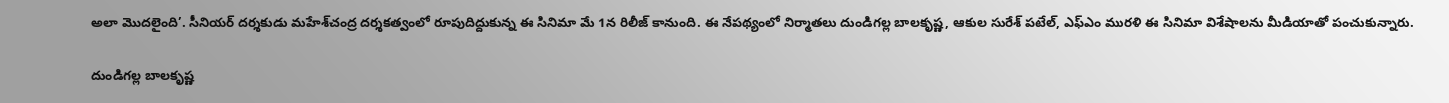అలా మొదలైంది’. సీనియర్ దర్శకుడు మహేశ్‌చంద్ర దర్శకత్వంలో రూపుదిద్దుకున్న ఈ సినిమా మే 1న రిలీజ్ కానుంది. ఈ నేపథ్యంలో నిర్మాతలు దుండిగల్ల బాలకృష్ణ, ఆకుల సురేశ్ పటేల్, ఎఫ్‌ఎం మురళి ఈ సినిమా విశేషాలను మీడియాతో పంచుకున్నారు.

దుండిగల్ల బాలకృష్ణ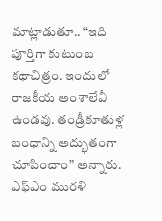మాట్లాడుతూ.. “ఇది పూర్తిగా కుటుంబ కథాచిత్రం. ఇందులో రాజకీయ అంశాలేవీ ఉండవు. తండ్రీకూతుళ్ల బంధాన్ని అద్భుతంగా చూపించాం” అన్నారు. ఎఫ్‌ఎం మురళి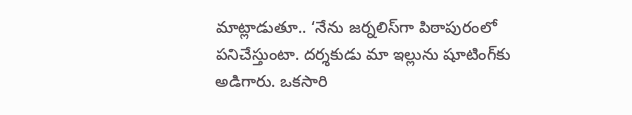మాట్లాడుతూ.. ‘నేను జర్నలిస్‌గా పిఠాపురంలో పనిచేస్తుంటా. దర్శకుడు మా ఇల్లును షూటింగ్‌కు అడిగారు. ఒకసారి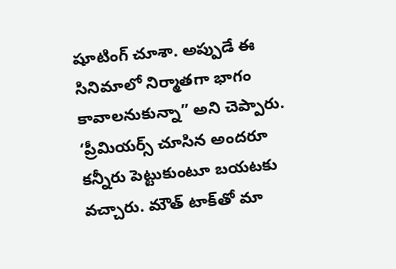షూటింగ్ చూశా. అప్పుడే ఈ సినిమాలో నిర్మాతగా భాగం కావాలనుకున్నా” అని చెప్పారు. ‘ప్రీమియర్స్ చూసిన అందరూ కన్నీరు పెట్టుకుంటూ బయటకు వచ్చారు. మౌత్ టాక్‌తో మా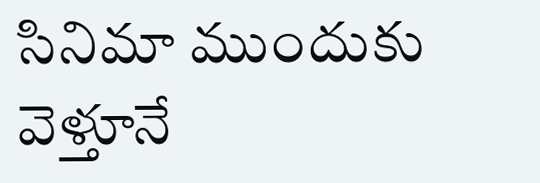సినిమా ముందుకు వెళ్తూనే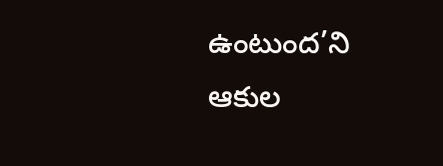ఉంటుంద’ని ఆకుల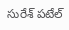సురేశ్ పటేల్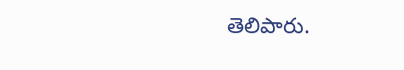తెలిపారు.